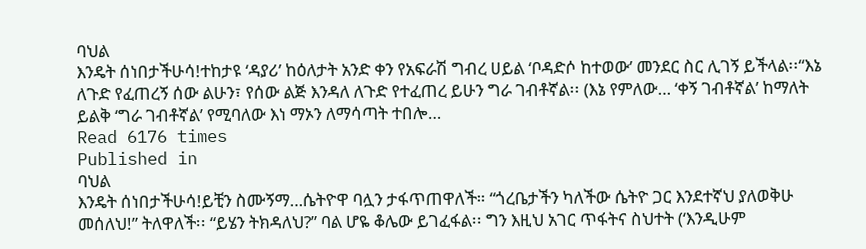ባህል
እንዴት ሰነበታችሁሳ!ተከታዩ ‘ዳያሪ’ ከዕለታት አንድ ቀን የአፍራሽ ግብረ ሀይል ‘ቦዳድሶ ከተወው’ መንደር ስር ሊገኝ ይችላል፡፡“እኔ ለጉድ የፈጠረኝ ሰው ልሁን፣ የሰው ልጅ እንዳለ ለጉድ የተፈጠረ ይሁን ግራ ገብቶኛል፡፡ (እኔ የምለው… ‘ቀኝ ገብቶኛል’ ከማለት ይልቅ ‘ግራ ገብቶኛል’ የሚባለው እነ ማኦን ለማሳጣት ተበሎ…
Read 6176 times
Published in
ባህል
እንዴት ሰነበታችሁሳ!ይቺን ስሙኝማ…ሴትዮዋ ባሏን ታፋጥጠዋለች። “ጎረቤታችን ካለችው ሴትዮ ጋር እንደተኛህ ያለወቅሁ መሰለህ!” ትለዋለች፡፡ “ይሄን ትክዳለህ?” ባል ሆዬ ቆሌው ይገፈፋል፡፡ ግን እዚህ አገር ጥፋትና ስህተት (‘እንዲሁም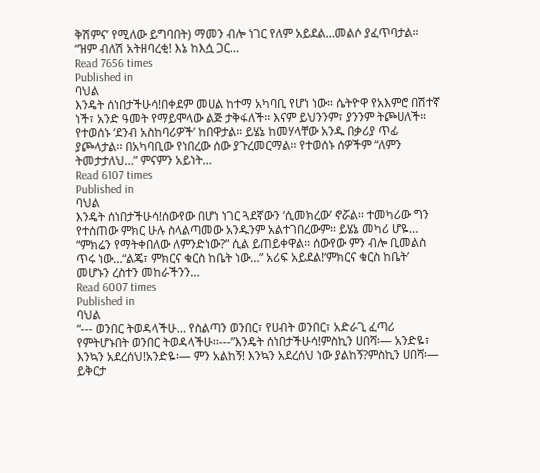ቅሽምና’ የሚለው ይግባበት) ማመን ብሎ ነገር የለም አይደል…መልሶ ያፈጥባታል። “ዝም ብለሽ አትዘባረቂ! እኔ ከእሷ ጋር…
Read 7656 times
Published in
ባህል
እንዴት ሰነበታችሁሳ!በቀደም መሀል ከተማ አካባቢ የሆነ ነው። ሴትዮዋ የአእምሮ በሽተኛ ነች፣ አንድ ዓመት የማይሞላው ልጅ ታቅፋለች፡፡ እናም ይህንንም፣ ያንንም ትጮሀለች። የተወሰኑ ‘ደንብ አስከባሪዎች’ ከበዋታል። ይሄኔ ከመሃላቸው አንዱ በቃሪያ ጥፊ ያጮላታል፡፡ በአካባቢው የነበረው ሰው ያጉረመርማል፡፡ የተወሰኑ ሰዎችም “ለምን ትመታታለህ…” ምናምን አይነት…
Read 6107 times
Published in
ባህል
እንዴት ሰነበታችሁሳ!ሰውየው በሆነ ነገር ጓደኛውን ‘ሲመክረው’ ኖሯል፡፡ ተመካሪው ግን የተሰጠው ምክር ሁሉ ስላልጣመው አንዱንም አልተገበረውም፡፡ ይሄኔ መካሪ ሆዬ… “ምክሬን የማትቀበለው ለምንድነው?” ሲል ይጠይቀዋል፡፡ ሰውየው ምን ብሎ ቢመልስ ጥሩ ነው…“ልጄ፣ ምክርና ቁርስ ከቤት ነው…” አሪፍ አይደል!‘ምክርና ቁርስ ከቤት’ መሆኑን ረስተን መከራችንን…
Read 6007 times
Published in
ባህል
“--- ወንበር ትወዳላችሁ… የስልጣን ወንበር፣ የሀብት ወንበር፣ አድራጊ ፈጣሪ የምትሆኑበት ወንበር ትወዳላችሁ፡፡---”እንዴት ሰነበታችሁሳ!ምስኪን ሀበሻ፡— አንድዬ፣ እንኳን አደረሰህ!አንድዬ፡— ምን አልከኝ! እንኳን አደረሰህ ነው ያልከኝ?ምስኪን ሀበሻ፡— ይቅርታ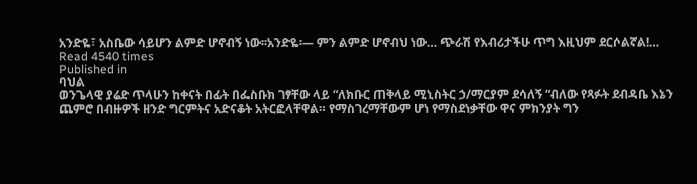አንድዬ፣ አስቤው ሳይሆን ልምድ ሆኖብኝ ነው፡፡አንድዬ፡— ምን ልምድ ሆኖብህ ነው… ጭራሽ የእብሪታችሁ ጥግ እዚህም ደርሶልኛል!…
Read 4540 times
Published in
ባህል
ወንጌላዊ ያሬድ ጥላሁን ከቀናት በፊት በፌስቡክ ገፃቸው ላይ “ለክቡር ጠቅላይ ሚኒስትር ኃ/ማርያም ደሳለኝ “ብለው የጻፉት ደብዳቤ እኔን ጨምሮ በብዙዎች ዘንድ ግርምትና አድናቆት አትርፎላቸዋል። የማስገረማቸውም ሆነ የማስደነቃቸው ዋና ምክንያት ግን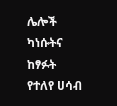ሌሎች ካነሱትና ከፃፉት የተለየ ሀሳብ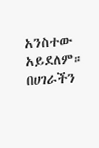አንስተው አይደለም። በሀገራችን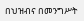በህዝብና በመንግሥት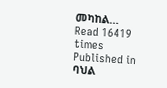መካከል…
Read 16419 times
Published in
ባህል